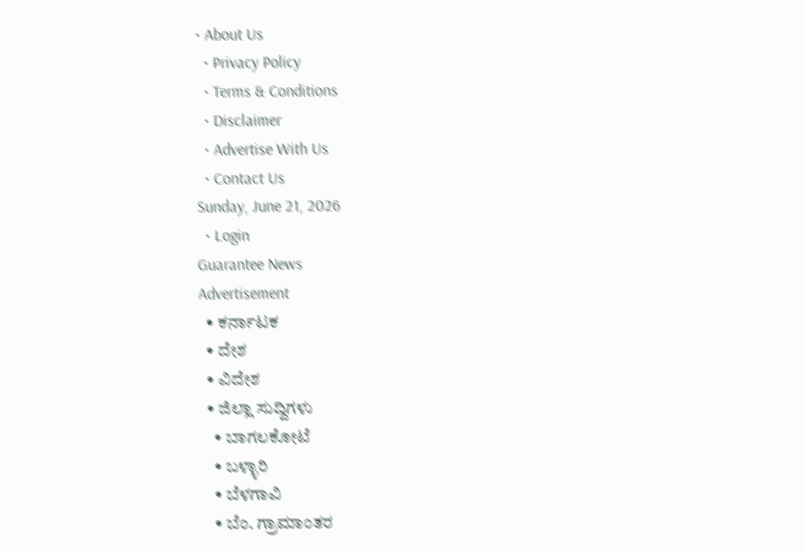• About Us
  • Privacy Policy
  • Terms & Conditions
  • Disclaimer
  • Advertise With Us
  • Contact Us
Sunday, June 21, 2026
  • Login
Guarantee News
Advertisement
  • ಕರ್ನಾಟಕ
  • ದೇಶ
  • ವಿದೇಶ
  • ಜಿಲ್ಲಾ ಸುದ್ದಿಗಳು
    • ಬಾಗಲಕೋಟೆ
    • ಬಳ್ಳಾರಿ
    • ಬೆಳಗಾವಿ
    • ಬೆಂ. ಗ್ರಾಮಾಂತರ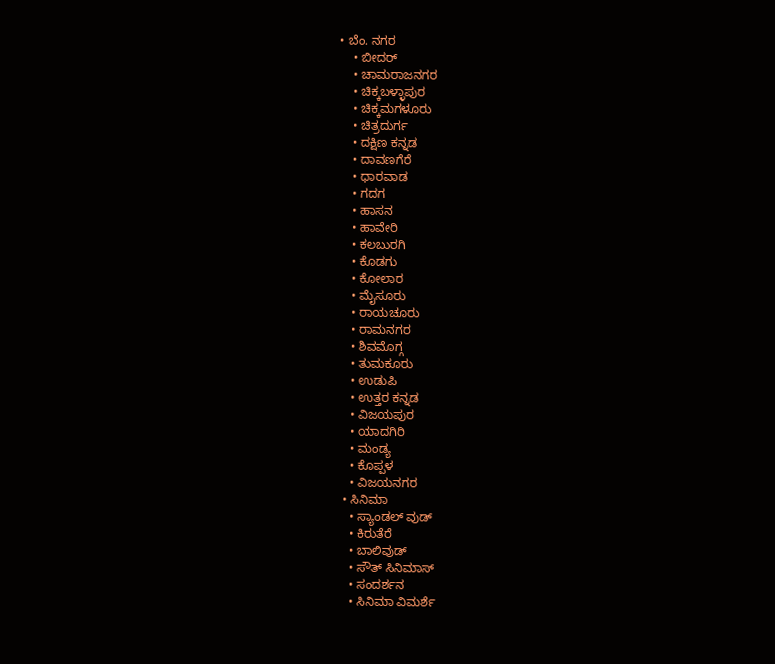• ಬೆಂ. ನಗರ
    • ಬೀದರ್
    • ಚಾಮರಾಜನಗರ
    • ಚಿಕ್ಕಬಳ್ಳಾಪುರ
    • ಚಿಕ್ಕಮಗಳೂರು
    • ಚಿತ್ರದುರ್ಗ
    • ದಕ್ಷಿಣ ಕನ್ನಡ
    • ದಾವಣಗೆರೆ
    • ಧಾರವಾಡ
    • ಗದಗ
    • ಹಾಸನ
    • ಹಾವೇರಿ
    • ಕಲಬುರಗಿ
    • ಕೊಡಗು
    • ಕೋಲಾರ
    • ಮೈಸೂರು
    • ರಾಯಚೂರು
    • ರಾಮನಗರ
    • ಶಿವಮೊಗ್ಗ
    • ತುಮಕೂರು
    • ಉಡುಪಿ
    • ಉತ್ತರ ಕನ್ನಡ
    • ವಿಜಯಪುರ
    • ಯಾದಗಿರಿ
    • ಮಂಡ್ಯ
    • ಕೊಪ್ಪಳ
    • ವಿಜಯನಗರ
  • ಸಿನಿಮಾ
    • ಸ್ಯಾಂಡಲ್ ವುಡ್
    • ಕಿರುತೆರೆ
    • ಬಾಲಿವುಡ್
    • ಸೌತ್ ಸಿನಿಮಾಸ್
    • ಸಂದರ್ಶನ
    • ಸಿನಿಮಾ ವಿಮರ್ಶೆ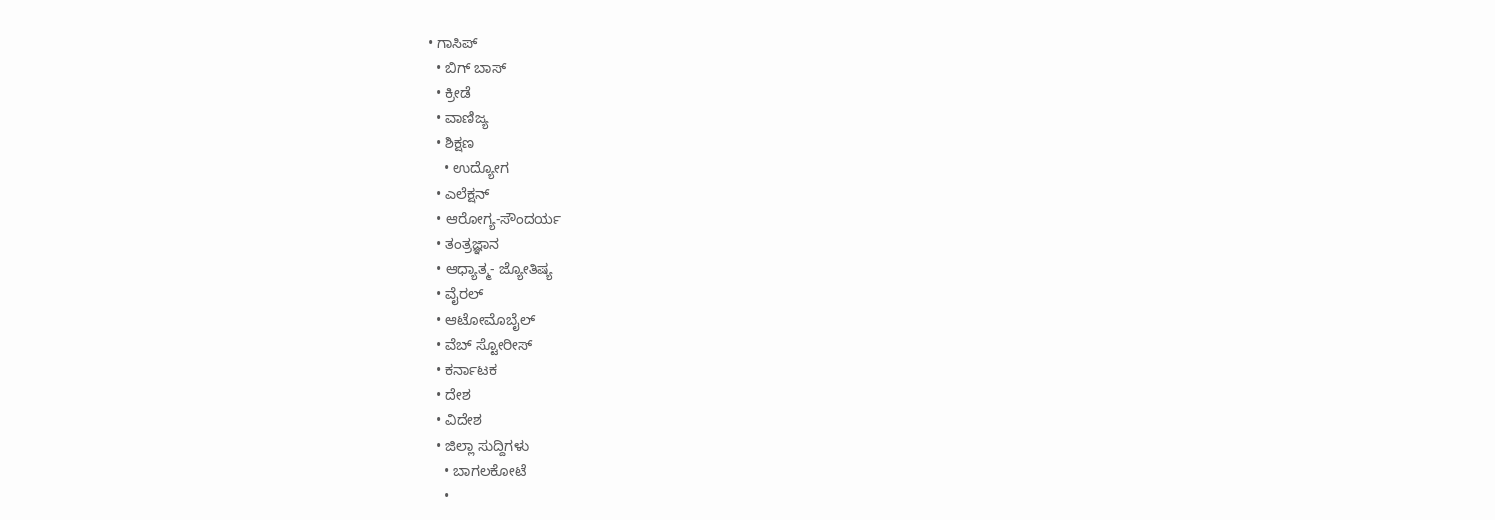• ಗಾಸಿಪ್
  • ಬಿಗ್ ಬಾಸ್
  • ಕ್ರೀಡೆ
  • ವಾಣಿಜ್ಯ
  • ಶಿಕ್ಷಣ
    • ಉದ್ಯೋಗ
  • ಎಲೆಕ್ಷನ್
  • ಆರೋಗ್ಯ-ಸೌಂದರ್ಯ
  • ತಂತ್ರಜ್ಞಾನ
  • ಆಧ್ಯಾತ್ಮ- ಜ್ಯೋತಿಷ್ಯ
  • ವೈರಲ್
  • ಆಟೋಮೊಬೈಲ್
  • ವೆಬ್ ಸ್ಟೋರೀಸ್
  • ಕರ್ನಾಟಕ
  • ದೇಶ
  • ವಿದೇಶ
  • ಜಿಲ್ಲಾ ಸುದ್ದಿಗಳು
    • ಬಾಗಲಕೋಟೆ
    •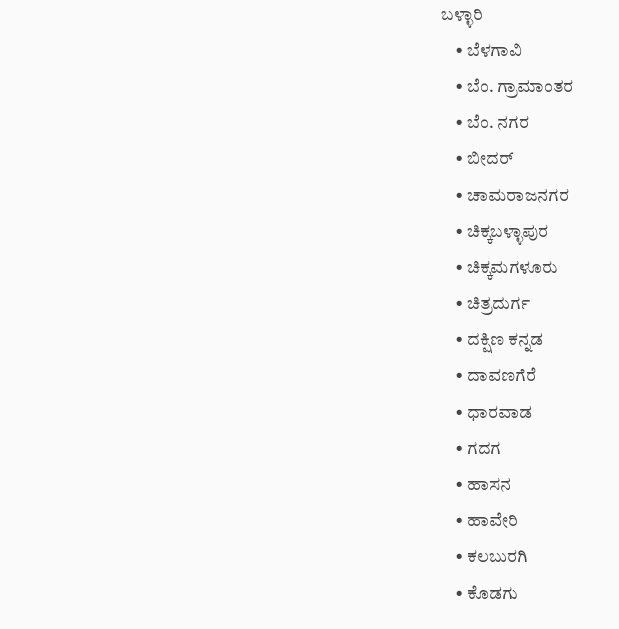ಬಳ್ಳಾರಿ
    • ಬೆಳಗಾವಿ
    • ಬೆಂ. ಗ್ರಾಮಾಂತರ
    • ಬೆಂ. ನಗರ
    • ಬೀದರ್
    • ಚಾಮರಾಜನಗರ
    • ಚಿಕ್ಕಬಳ್ಳಾಪುರ
    • ಚಿಕ್ಕಮಗಳೂರು
    • ಚಿತ್ರದುರ್ಗ
    • ದಕ್ಷಿಣ ಕನ್ನಡ
    • ದಾವಣಗೆರೆ
    • ಧಾರವಾಡ
    • ಗದಗ
    • ಹಾಸನ
    • ಹಾವೇರಿ
    • ಕಲಬುರಗಿ
    • ಕೊಡಗು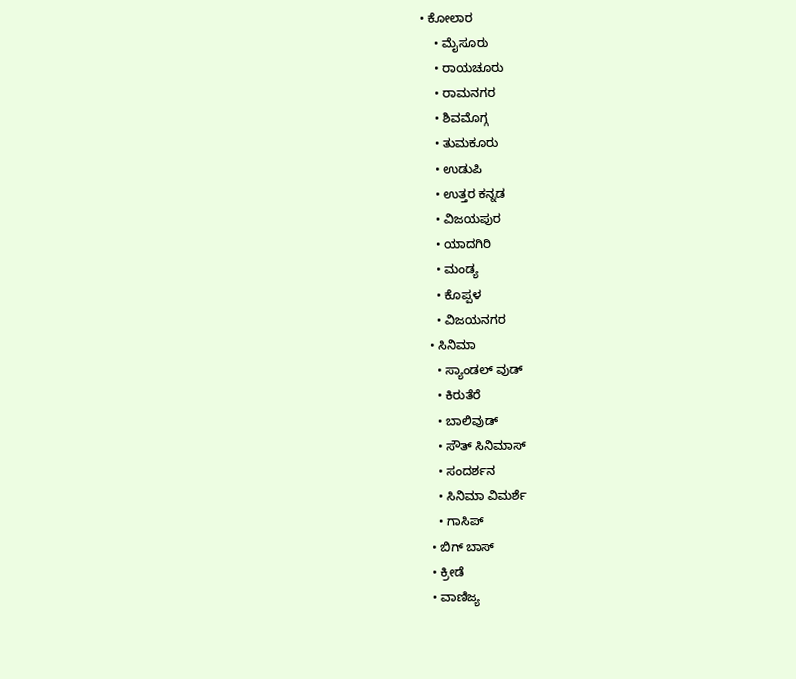• ಕೋಲಾರ
    • ಮೈಸೂರು
    • ರಾಯಚೂರು
    • ರಾಮನಗರ
    • ಶಿವಮೊಗ್ಗ
    • ತುಮಕೂರು
    • ಉಡುಪಿ
    • ಉತ್ತರ ಕನ್ನಡ
    • ವಿಜಯಪುರ
    • ಯಾದಗಿರಿ
    • ಮಂಡ್ಯ
    • ಕೊಪ್ಪಳ
    • ವಿಜಯನಗರ
  • ಸಿನಿಮಾ
    • ಸ್ಯಾಂಡಲ್ ವುಡ್
    • ಕಿರುತೆರೆ
    • ಬಾಲಿವುಡ್
    • ಸೌತ್ ಸಿನಿಮಾಸ್
    • ಸಂದರ್ಶನ
    • ಸಿನಿಮಾ ವಿಮರ್ಶೆ
    • ಗಾಸಿಪ್
  • ಬಿಗ್ ಬಾಸ್
  • ಕ್ರೀಡೆ
  • ವಾಣಿಜ್ಯ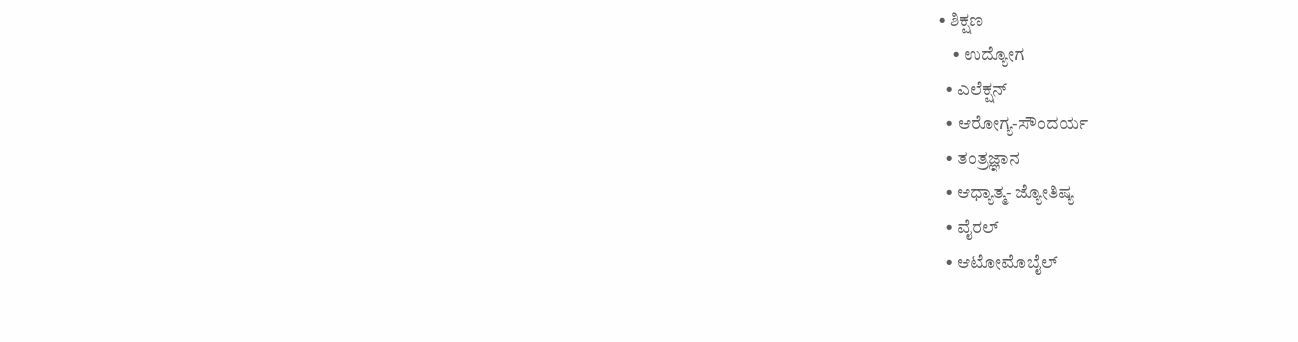• ಶಿಕ್ಷಣ
    • ಉದ್ಯೋಗ
  • ಎಲೆಕ್ಷನ್
  • ಆರೋಗ್ಯ-ಸೌಂದರ್ಯ
  • ತಂತ್ರಜ್ಞಾನ
  • ಆಧ್ಯಾತ್ಮ- ಜ್ಯೋತಿಷ್ಯ
  • ವೈರಲ್
  • ಆಟೋಮೊಬೈಲ್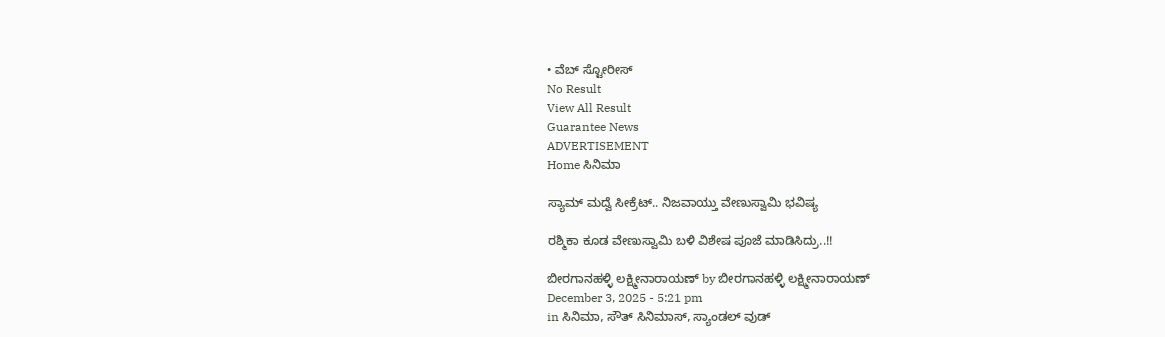• ವೆಬ್ ಸ್ಟೋರೀಸ್
No Result
View All Result
Guarantee News
ADVERTISEMENT
Home ಸಿನಿಮಾ

ಸ್ಯಾಮ್ ಮದ್ವೆ ಸೀಕ್ರೆಟ್.. ನಿಜವಾಯ್ತು ವೇಣುಸ್ವಾಮಿ ಭವಿಷ್ಯ

ರಶ್ಮಿಕಾ ಕೂಡ ವೇಣುಸ್ವಾಮಿ ಬಳಿ ವಿಶೇಷ ಪೂಜೆ ಮಾಡಿಸಿದ್ರು..!!

ಬೀರಗಾನಹಳ್ಳಿ ಲಕ್ಷ್ಮೀನಾರಾಯಣ್ by ಬೀರಗಾನಹಳ್ಳಿ ಲಕ್ಷ್ಮೀನಾರಾಯಣ್
December 3, 2025 - 5:21 pm
in ಸಿನಿಮಾ, ಸೌತ್ ಸಿನಿಮಾಸ್, ಸ್ಯಾಂಡಲ್ ವುಡ್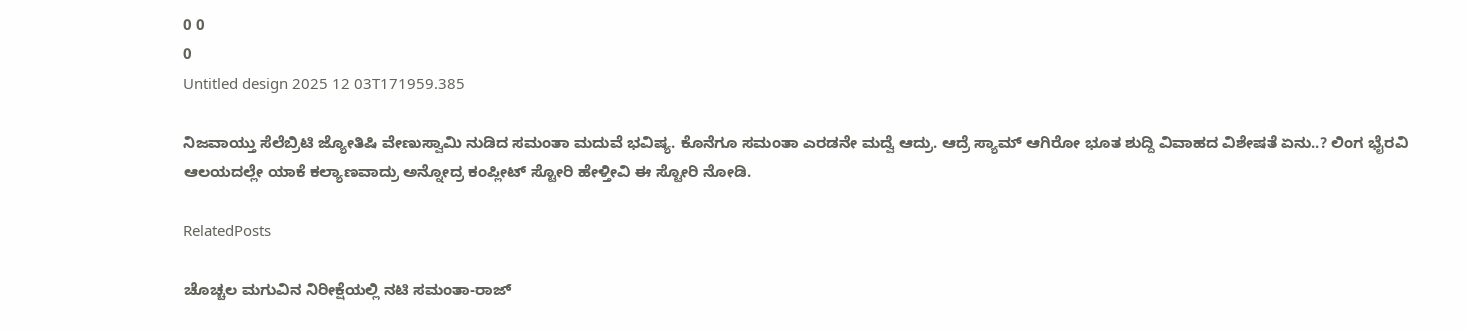0 0
0
Untitled design 2025 12 03T171959.385

ನಿಜವಾಯ್ತು ಸೆಲೆಬ್ರಿಟಿ ಜ್ಯೋತಿಷಿ ವೇಣುಸ್ವಾಮಿ ನುಡಿದ ಸಮಂತಾ ಮದುವೆ ಭವಿಷ್ಯ. ಕೊನೆಗೂ ಸಮಂತಾ ಎರಡನೇ ಮದ್ವೆ ಆದ್ರು. ಆದ್ರೆ ಸ್ಯಾಮ್ ಆಗಿರೋ ಭೂತ ಶುದ್ದಿ ವಿವಾಹದ ವಿಶೇಷತೆ ಏನು..? ಲಿಂಗ ಭೈರವಿ ಆಲಯದಲ್ಲೇ ಯಾಕೆ ಕಲ್ಯಾಣವಾದ್ರು ಅನ್ನೋದ್ರ ಕಂಪ್ಲೀಟ್‌ ಸ್ಟೋರಿ ಹೇಳ್ತೀವಿ ಈ ಸ್ಟೋರಿ ನೋಡಿ.

RelatedPosts

ಚೊಚ್ಚಲ ಮಗುವಿನ ನಿರೀಕ್ಷೆಯಲ್ಲಿ ನಟಿ ಸಮಂತಾ-ರಾಜ್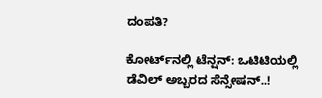ದಂಪತಿ?

ಕೋರ್ಟ್‌ನಲ್ಲಿ ಟೆನ್ಷನ್: ಒಟಿಟಿಯಲ್ಲಿ ಡೆವಿಲ್ ಅಬ್ಬರದ ಸೆನ್ಸೇಷನ್..!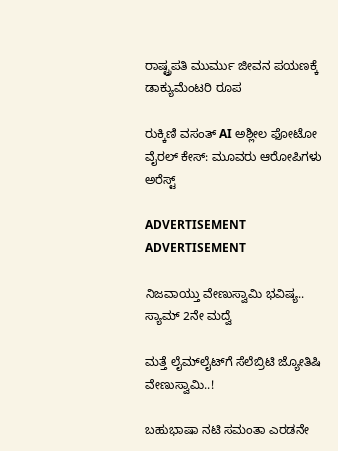ರಾಷ್ಟ್ರಪತಿ ಮುರ್ಮು ಜೀವನ ಪಯಣಕ್ಕೆ ಡಾಕ್ಯುಮೆಂಟರಿ ರೂಪ

ರುಕ್ಕಿಣಿ ವಸಂತ್ AI ಅಶ್ಲೀಲ ಫೋಟೋ ವೈರಲ್ ಕೇಸ್‌: ಮೂವರು ಆರೋಪಿಗಳು ಅರೆಸ್ಟ್

ADVERTISEMENT
ADVERTISEMENT

ನಿಜವಾಯ್ತು ವೇಣುಸ್ವಾಮಿ ಭವಿಷ್ಯ.. ಸ್ಯಾಮ್ 2ನೇ ಮದ್ವೆ

ಮತ್ತೆ ಲೈಮ್‌‌ಲೈಟ್‌ಗೆ ಸೆಲೆಬ್ರಿಟಿ ಜ್ಯೋತಿಷಿ ವೇಣುಸ್ವಾಮಿ..!

ಬಹುಭಾಷಾ ನಟಿ ಸಮಂತಾ ಎರಡನೇ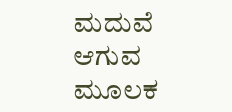ಮದುವೆ ಆಗುವ ಮೂಲಕ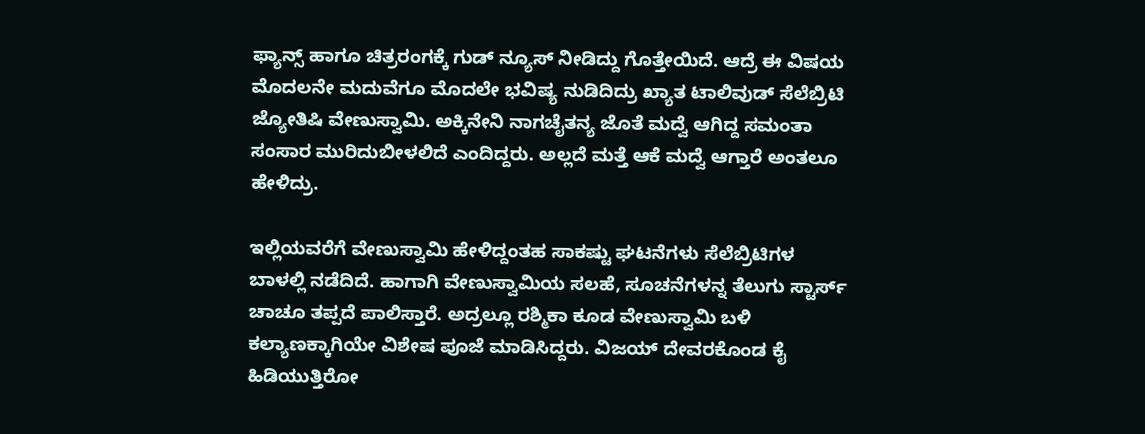ಫ್ಯಾನ್ಸ್ ಹಾಗೂ ಚಿತ್ರರಂಗಕ್ಕೆ ಗುಡ್ ನ್ಯೂಸ್ ನೀಡಿದ್ದು ಗೊತ್ತೇಯಿದೆ. ಆದ್ರೆ ಈ ವಿಷಯ ಮೊದಲನೇ ಮದುವೆಗೂ ಮೊದಲೇ ಭವಿಷ್ಯ ನುಡಿದಿದ್ರು ಖ್ಯಾತ ಟಾಲಿವುಡ್ ಸೆಲೆಬ್ರಿಟಿ ಜ್ಯೋತಿಷಿ ವೇಣುಸ್ವಾಮಿ. ಅಕ್ಕಿನೇನಿ ನಾಗಚೈತನ್ಯ ಜೊತೆ ಮದ್ವೆ ಆಗಿದ್ದ ಸಮಂತಾ ಸಂಸಾರ ಮುರಿದುಬೀಳಲಿದೆ ಎಂದಿದ್ದರು. ಅಲ್ಲದೆ ಮತ್ತೆ ಆಕೆ ಮದ್ವೆ ಆಗ್ತಾರೆ ಅಂತಲೂ ಹೇಳಿದ್ರು.

ಇಲ್ಲಿಯವರೆಗೆ ವೇಣುಸ್ವಾಮಿ ಹೇಳಿದ್ದಂತಹ ಸಾಕಷ್ಟು ಘಟನೆಗಳು ಸೆಲೆಬ್ರಿಟಿಗಳ ಬಾಳಲ್ಲಿ ನಡೆದಿದೆ. ಹಾಗಾಗಿ ವೇಣುಸ್ವಾಮಿಯ ಸಲಹೆ, ಸೂಚನೆಗಳನ್ನ ತೆಲುಗು ಸ್ಟಾರ್ಸ್‌ ಚಾಚೂ ತಪ್ಪದೆ ಪಾಲಿಸ್ತಾರೆ. ಅದ್ರಲ್ಲೂ ರಶ್ಮಿಕಾ ಕೂಡ ವೇಣುಸ್ವಾಮಿ ಬಳಿ ಕಲ್ಯಾಣಕ್ಕಾಗಿಯೇ ವಿಶೇಷ ಪೂಜೆ ಮಾಡಿಸಿದ್ದರು. ವಿಜಯ್ ದೇವರಕೊಂಡ ಕೈ ಹಿಡಿಯುತ್ತಿರೋ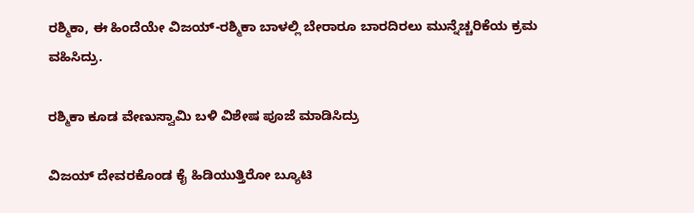ರಶ್ಮಿಕಾ, ಈ ಹಿಂದೆಯೇ ವಿಜಯ್-ರಶ್ಮಿಕಾ ಬಾಳಲ್ಲಿ ಬೇರಾರೂ ಬಾರದಿರಲು ಮುನ್ನೆಚ್ಚರಿಕೆಯ ಕ್ರಮ ವಹಿಸಿದ್ರು.

ರಶ್ಮಿಕಾ ಕೂಡ ವೇಣುಸ್ವಾಮಿ ಬಳಿ ವಿಶೇಷ ಪೂಜೆ ಮಾಡಿಸಿದ್ರು

ವಿಜಯ್ ದೇವರಕೊಂಡ ಕೈ ಹಿಡಿಯುತ್ತಿರೋ ಬ್ಯೂಟಿ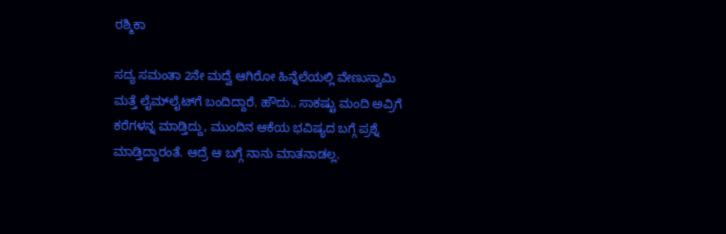ರಶ್ಮಿಕಾ

ಸದ್ಯ ಸಮಂತಾ 2ನೇ ಮದ್ವೆ ಆಗಿರೋ ಹಿನ್ನೆಲೆಯಲ್ಲಿ ವೇಣುಸ್ವಾಮಿ ಮತ್ತೆ ಲೈಮ್‌ಲೈಟ್‌ಗೆ ಬಂದಿದ್ದಾರೆ. ಹೌದು.. ಸಾಕಷ್ಟು ಮಂದಿ ಅವ್ರಿಗೆ ಕರೆಗಳನ್ನ ಮಾಡ್ತಿದ್ದು, ಮುಂದಿನ ಆಕೆಯ ಭವಿಷ್ಯದ ಬಗ್ಗೆ ಪ್ರಶ್ನೆ ಮಾಡ್ತಿದ್ದಾರಂತೆ. ಆದ್ರೆ ಆ ಬಗ್ಗೆ ನಾನು ಮಾತನಾಡಲ್ಲ.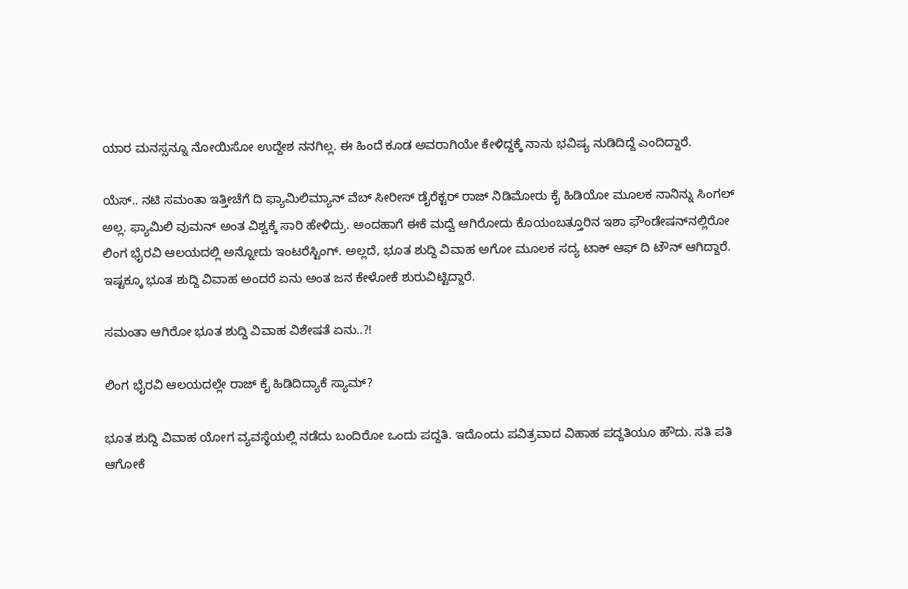ಯಾರ ಮನಸ್ಸನ್ನೂ ನೋಯಿಸೋ ಉದ್ದೇಶ ನನಗಿಲ್ಲ. ಈ ಹಿಂದೆ ಕೂಡ ಅವರಾಗಿಯೇ ಕೇಳಿದ್ದಕ್ಕೆ ನಾನು ಭವಿಷ್ಯ ನುಡಿದಿದ್ದೆ ಎಂದಿದ್ದಾರೆ.

ಯೆಸ್.. ನಟಿ ಸಮಂತಾ ಇತ್ತೀಚೆಗೆ ದಿ ಫ್ಯಾಮಿಲಿಮ್ಯಾನ್ ವೆಬ್ ಸೀರೀಸ್ ಡೈರೆಕ್ಟರ್ ರಾಜ್ ನಿಡಿಮೋರು ಕೈ ಹಿಡಿಯೋ ಮೂಲಕ ನಾನಿನ್ನು ಸಿಂಗಲ್ ಅಲ್ಲ. ಫ್ಯಾಮಿಲಿ ವುಮನ್ ಅಂತ ವಿಶ್ವಕ್ಕೆ ಸಾರಿ ಹೇಳಿದ್ರು. ಅಂದಹಾಗೆ ಈಕೆ ಮದ್ವೆ ಆಗಿರೋದು ಕೊಯಂಬತ್ತೂರಿನ ಇಶಾ ಫೌಂಡೇಷನ್‌‌ನಲ್ಲಿರೋ ಲಿಂಗ ಭೈರವಿ ಆಲಯದಲ್ಲಿ ಅನ್ನೋದು ಇಂಟರೆಸ್ಟಿಂಗ್. ಅಲ್ಲದೆ, ಭೂತ ಶುದ್ದಿ ವಿವಾಹ ಅಗೋ ಮೂಲಕ ಸದ್ಯ ಟಾಕ್ ಆಫ್ ದಿ ಟೌನ್ ಆಗಿದ್ದಾರೆ. ಇಷ್ಟಕ್ಕೂ ಭೂತ ಶುದ್ದಿ ವಿವಾಹ ಅಂದರೆ ಏನು ಅಂತ ಜನ ಕೇಳೋಕೆ ಶುರುವಿಟ್ಟಿದ್ದಾರೆ.

ಸಮಂತಾ ಆಗಿರೋ ಭೂತ ಶುದ್ದಿ ವಿವಾಹ ವಿಶೇಷತೆ ಏನು..?!

ಲಿಂಗ ಭೈರವಿ ಆಲಯದಲ್ಲೇ ರಾಜ್ ಕೈ ಹಿಡಿದಿದ್ಯಾಕೆ ಸ್ಯಾಮ್?

ಭೂತ ಶುದ್ದಿ ವಿವಾಹ ಯೋಗ ವ್ಯವಸ್ಥೆಯಲ್ಲಿ ನಡೆದು ಬಂದಿರೋ ಒಂದು ಪದ್ದತಿ. ಇದೊಂದು ಪವಿತ್ರವಾದ ವಿಹಾಹ ಪದ್ದತಿಯೂ ಹೌದು. ಸತಿ ಪತಿ ಆಗೋಕೆ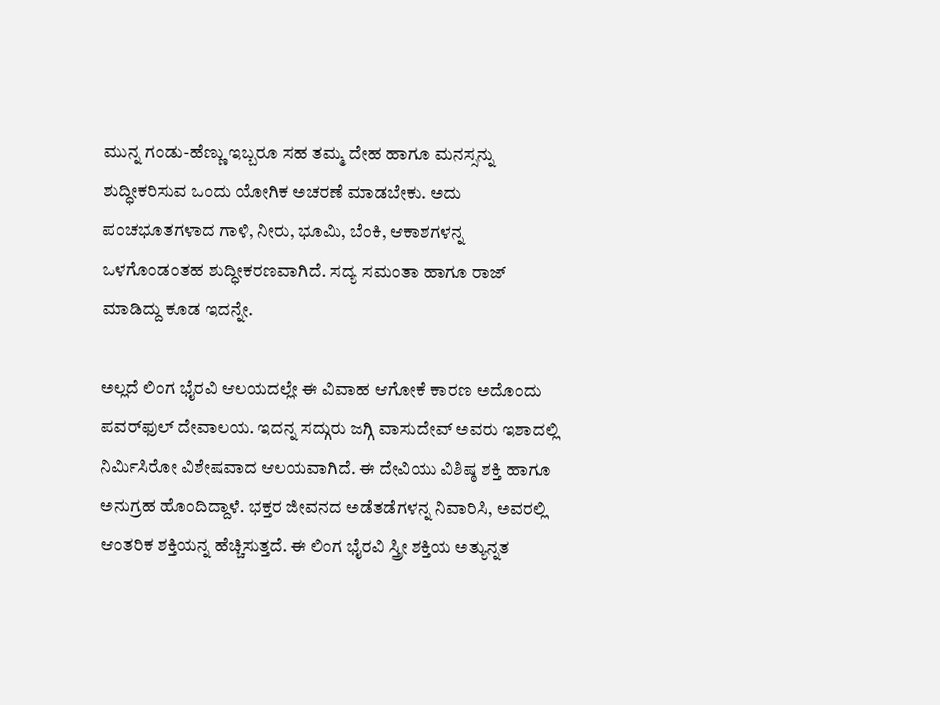ಮುನ್ನ ಗಂಡು-ಹೆಣ್ಣು ಇಬ್ಬರೂ ಸಹ ತಮ್ಮ ದೇಹ ಹಾಗೂ ಮನಸ್ಸನ್ನು ಶುದ್ಧೀಕರಿಸುವ ಒಂದು ಯೋಗಿಕ ಅಚರಣೆ ಮಾಡಬೇಕು. ಅದು ಪಂಚಭೂತಗಳಾದ ಗಾಳಿ, ನೀರು, ಭೂಮಿ, ಬೆಂಕಿ, ಆಕಾಶಗಳನ್ನ ಒಳಗೊಂಡಂತಹ ಶುದ್ಧೀಕರಣವಾಗಿದೆ. ಸದ್ಯ ಸಮಂತಾ ಹಾಗೂ ರಾಜ್ ಮಾಡಿದ್ದು ಕೂಡ ಇದನ್ನೇ.

ಅಲ್ಲದೆ ಲಿಂಗ ಭೈರವಿ ಆಲಯದಲ್ಲೇ ಈ ವಿವಾಹ ಆಗೋಕೆ ಕಾರಣ ಅದೊಂದು ಪವರ್‌ಫುಲ್ ದೇವಾಲಯ. ಇದನ್ನ ಸದ್ಗುರು ಜಗ್ಗಿ ವಾಸುದೇವ್ ಅವರು ಇಶಾದಲ್ಲಿ ನಿರ್ಮಿಸಿರೋ ವಿಶೇಷವಾದ ಆಲಯವಾಗಿದೆ. ಈ ದೇವಿಯು ವಿಶಿಷ್ಠ ಶಕ್ತಿ ಹಾಗೂ ಅನುಗ್ರಹ ಹೊಂದಿದ್ದಾಳೆ. ಭಕ್ತರ ಜೀವನದ ಅಡೆತಡೆಗಳನ್ನ ನಿವಾರಿಸಿ, ಅವರಲ್ಲಿ ಆಂತರಿಕ ಶಕ್ತಿಯನ್ನ ಹೆಚ್ಚಿಸುತ್ತದೆ. ಈ ಲಿಂಗ ಭೈರವಿ ಸ್ತ್ರೀ ಶಕ್ತಿಯ ಅತ್ಯುನ್ನತ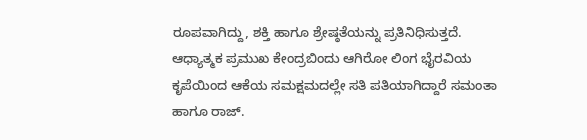ರೂಪವಾಗಿದ್ದು, ಶಕ್ತಿ ಹಾಗೂ ಶ್ರೇಷ್ಠತೆಯನ್ನು ಪ್ರತಿನಿಧಿಸುತ್ತದೆ. ಆಧ್ಯಾತ್ಮಕ ಪ್ರಮುಖ ಕೇಂದ್ರಬಿಂದು ಆಗಿರೋ ಲಿಂಗ ಭೈರವಿಯ ಕೃಪೆಯಿಂದ ಆಕೆಯ ಸಮಕ್ಷಮದಲ್ಲೇ ಸತಿ ಪತಿಯಾಗಿದ್ದಾರೆ ಸಮಂತಾ ಹಾಗೂ ರಾಜ್.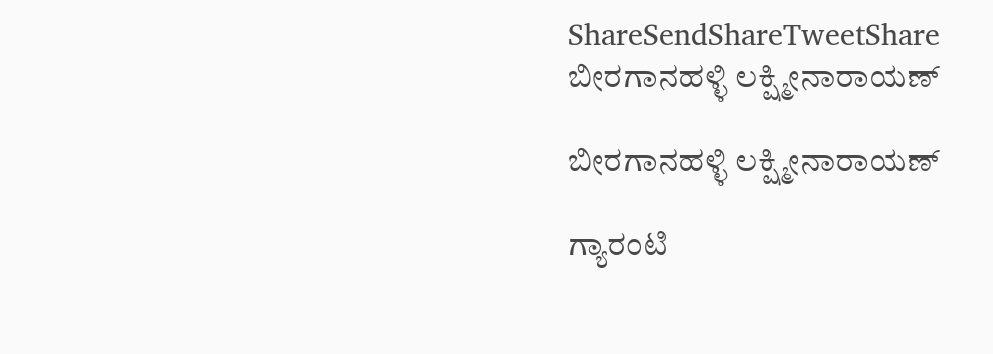ShareSendShareTweetShare
ಬೀರಗಾನಹಳ್ಳಿ ಲಕ್ಷ್ಮೀನಾರಾಯಣ್

ಬೀರಗಾನಹಳ್ಳಿ ಲಕ್ಷ್ಮೀನಾರಾಯಣ್

ಗ್ಯಾರಂಟಿ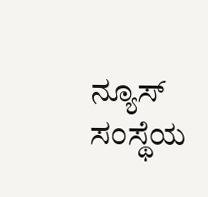ನ್ಯೂಸ್ ಸಂಸ್ಥೆಯ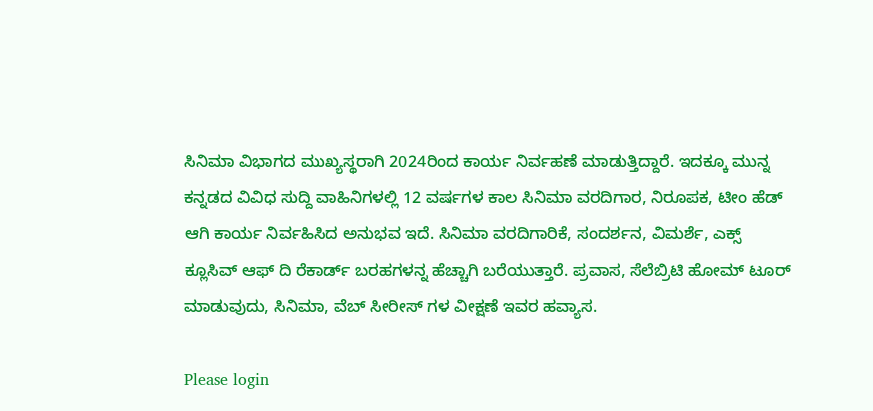ಸಿನಿಮಾ ವಿಭಾಗದ ಮುಖ್ಯಸ್ಥರಾಗಿ 2024ರಿಂದ ಕಾರ್ಯ ನಿರ್ವಹಣೆ ಮಾಡುತ್ತಿದ್ದಾರೆ. ಇದಕ್ಕೂ ಮುನ್ನ ಕನ್ನಡದ ವಿವಿಧ ಸುದ್ದಿ ವಾಹಿನಿಗಳಲ್ಲಿ 12 ವರ್ಷಗಳ ಕಾಲ ಸಿನಿಮಾ ವರದಿಗಾರ, ನಿರೂಪಕ, ಟೀಂ ಹೆಡ್ ಆಗಿ ಕಾರ್ಯ ನಿರ್ವಹಿಸಿದ ಅನುಭವ ಇದೆ. ಸಿನಿಮಾ ವರದಿಗಾರಿಕೆ, ಸಂದರ್ಶನ, ವಿಮರ್ಶೆ, ಎಕ್ಸ್ ಕ್ಲೂಸಿವ್ ಆಫ್ ದಿ ರೆಕಾರ್ಡ್ ಬರಹಗಳನ್ನ ಹೆಚ್ಚಾಗಿ ಬರೆಯುತ್ತಾರೆ. ಪ್ರವಾಸ, ಸೆಲೆಬ್ರಿಟಿ ಹೋಮ್ ಟೂರ್ ಮಾಡುವುದು, ಸಿನಿಮಾ, ವೆಬ್ ಸೀರೀಸ್ ಗಳ ವೀಕ್ಷಣೆ ಇವರ ಹವ್ಯಾಸ.

Please login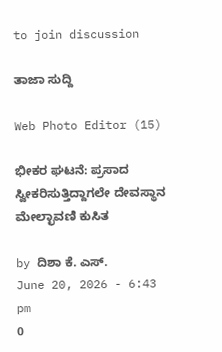to join discussion

ತಾಜಾ ಸುದ್ದಿ

Web Photo Editor (15)

ಭೀಕರ ಘಟನೆ: ಪ್ರಸಾದ ಸ್ವೀಕರಿಸುತ್ತಿದ್ದಾಗಲೇ ದೇವಸ್ಥಾನ ಮೇಲ್ಛಾವಣಿ ಕುಸಿತ

by ದಿಶಾ ಕೆ. ಎಸ್.
June 20, 2026 - 6:43 pm
0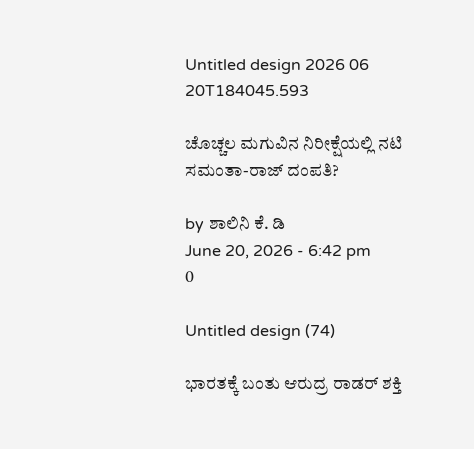Untitled design 2026 06 20T184045.593

ಚೊಚ್ಚಲ ಮಗುವಿನ ನಿರೀಕ್ಷೆಯಲ್ಲಿ ನಟಿ ಸಮಂತಾ-ರಾಜ್ ದಂಪತಿ?

by ಶಾಲಿನಿ ಕೆ. ಡಿ
June 20, 2026 - 6:42 pm
0

Untitled design (74)

ಭಾರತಕ್ಕೆ ಬಂತು ಆರುದ್ರ ರಾಡರ್ ಶಕ್ತಿ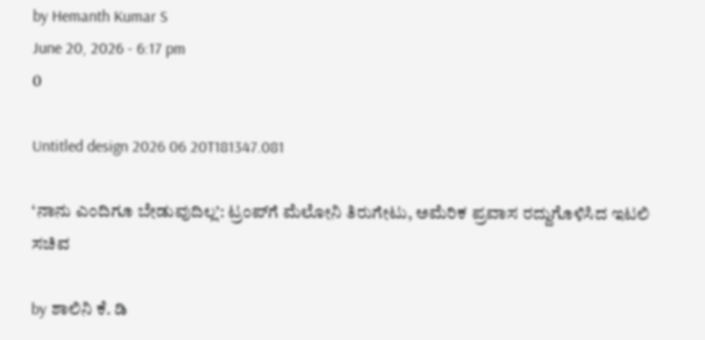by Hemanth Kumar S
June 20, 2026 - 6:17 pm
0

Untitled design 2026 06 20T181347.081

‘ನಾನು ಎಂದಿಗೂ ಬೇಡುವುದಿಲ್ಲ’: ಟ್ರಂಪ್‌ಗೆ ಮೆಲೋನಿ ತಿರುಗೇಟು, ಅಮೆರಿಕ ಪ್ರವಾಸ ರದ್ದುಗೊಳಿಸಿದ ಇಟಲಿ ಸಚಿವ

by ಶಾಲಿನಿ ಕೆ. ಡಿ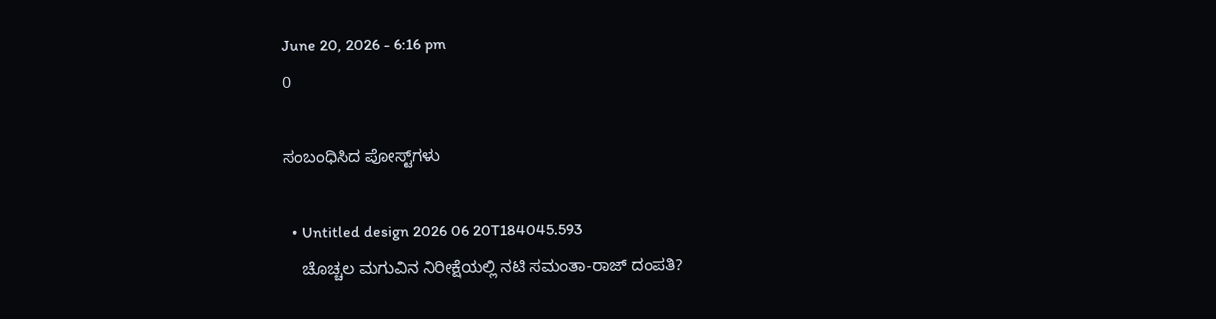June 20, 2026 - 6:16 pm
0

ಸಂಬಂಧಿಸಿದ ಪೋಸ್ಟ್‌ಗಳು

  • Untitled design 2026 06 20T184045.593
    ಚೊಚ್ಚಲ ಮಗುವಿನ ನಿರೀಕ್ಷೆಯಲ್ಲಿ ನಟಿ ಸಮಂತಾ-ರಾಜ್ ದಂಪತಿ?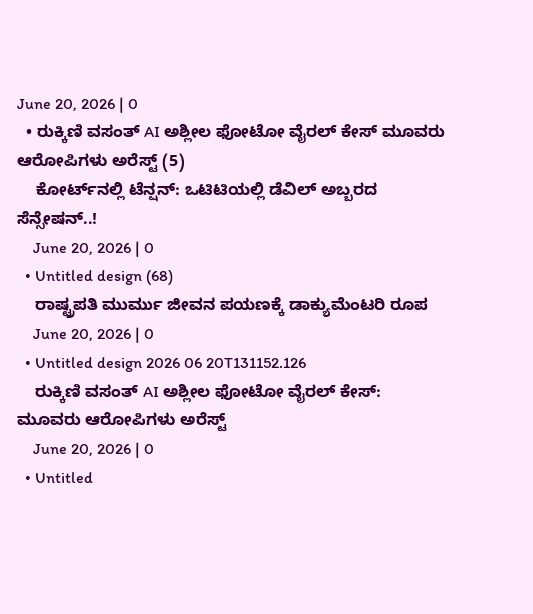June 20, 2026 | 0
  • ರುಕ್ಕಿಣಿ ವಸಂತ್ AI ಅಶ್ಲೀಲ ಫೋಟೋ ವೈರಲ್ ಕೇಸ್ ಮೂವರು ಆರೋಪಿಗಳು ಅರೆಸ್ಟ್ (5)
    ಕೋರ್ಟ್‌ನಲ್ಲಿ ಟೆನ್ಷನ್: ಒಟಿಟಿಯಲ್ಲಿ ಡೆವಿಲ್ ಅಬ್ಬರದ ಸೆನ್ಸೇಷನ್..!
    June 20, 2026 | 0
  • Untitled design (68)
    ರಾಷ್ಟ್ರಪತಿ ಮುರ್ಮು ಜೀವನ ಪಯಣಕ್ಕೆ ಡಾಕ್ಯುಮೆಂಟರಿ ರೂಪ
    June 20, 2026 | 0
  • Untitled design 2026 06 20T131152.126
    ರುಕ್ಕಿಣಿ ವಸಂತ್ AI ಅಶ್ಲೀಲ ಫೋಟೋ ವೈರಲ್ ಕೇಸ್‌: ಮೂವರು ಆರೋಪಿಗಳು ಅರೆಸ್ಟ್
    June 20, 2026 | 0
  • Untitled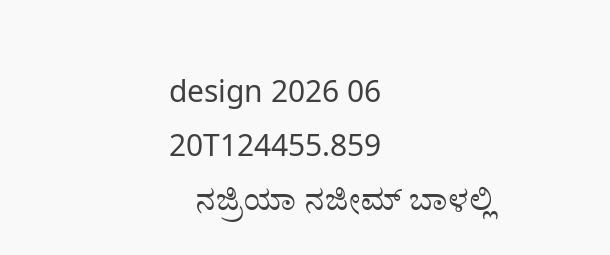design 2026 06 20T124455.859
    ನಜ್ರಿಯಾ ನಜೀಮ್ ಬಾಳಲ್ಲಿ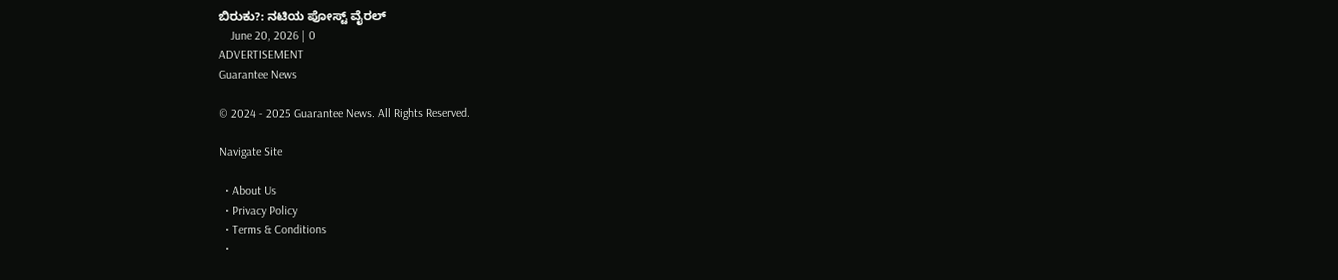ಬಿರುಕು?: ನಟಿಯ ಪೋಸ್ಟ್‌ ವೈರಲ್‌
    June 20, 2026 | 0
ADVERTISEMENT
Guarantee News

© 2024 - 2025 Guarantee News. All Rights Reserved.

Navigate Site

  • About Us
  • Privacy Policy
  • Terms & Conditions
  •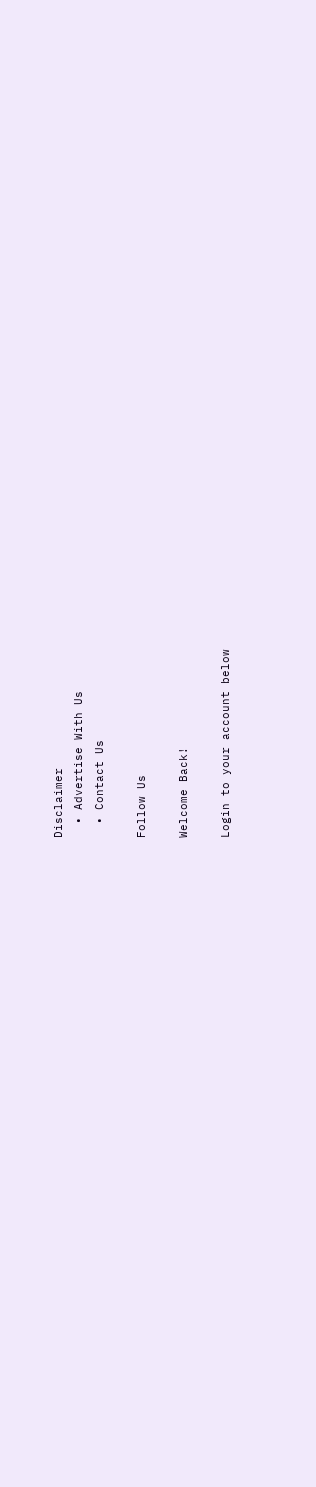Disclaimer
  • Advertise With Us
  • Contact Us

Follow Us

Welcome Back!

Login to your account below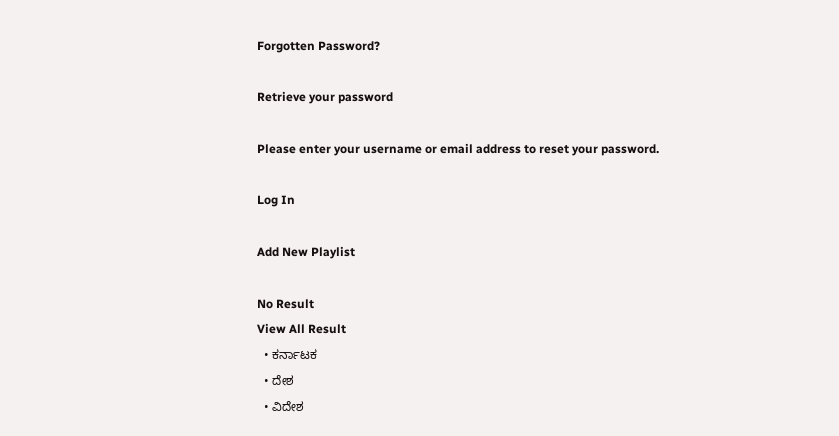Forgotten Password?

Retrieve your password

Please enter your username or email address to reset your password.

Log In

Add New Playlist

No Result
View All Result
  • ಕರ್ನಾಟಕ
  • ದೇಶ
  • ವಿದೇಶ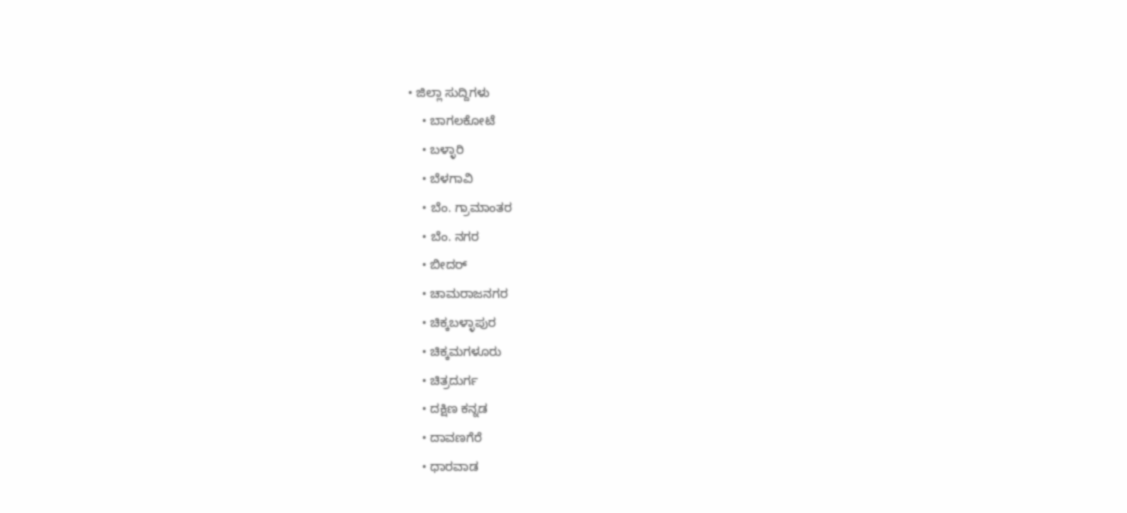• ಜಿಲ್ಲಾ ಸುದ್ದಿಗಳು
    • ಬಾಗಲಕೋಟೆ
    • ಬಳ್ಳಾರಿ
    • ಬೆಳಗಾವಿ
    • ಬೆಂ. ಗ್ರಾಮಾಂತರ
    • ಬೆಂ. ನಗರ
    • ಬೀದರ್
    • ಚಾಮರಾಜನಗರ
    • ಚಿಕ್ಕಬಳ್ಳಾಪುರ
    • ಚಿಕ್ಕಮಗಳೂರು
    • ಚಿತ್ರದುರ್ಗ
    • ದಕ್ಷಿಣ ಕನ್ನಡ
    • ದಾವಣಗೆರೆ
    • ಧಾರವಾಡ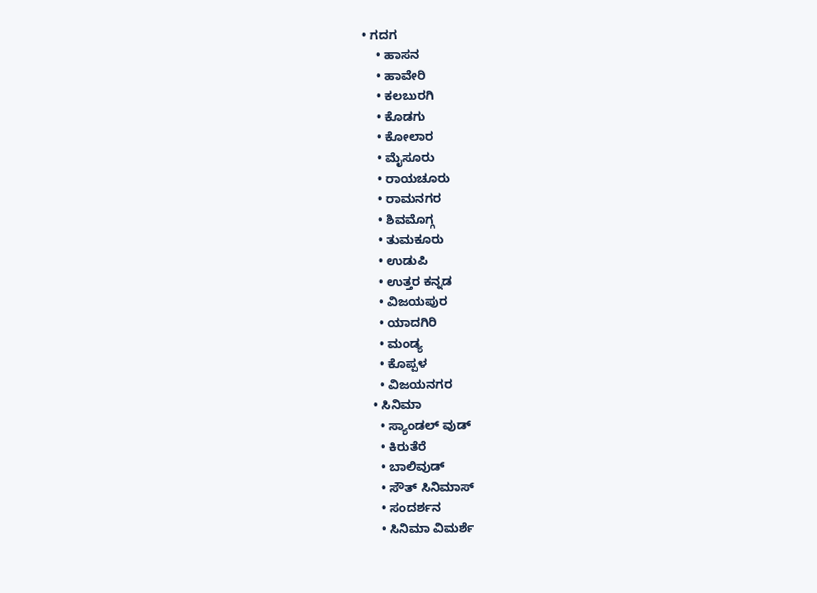• ಗದಗ
    • ಹಾಸನ
    • ಹಾವೇರಿ
    • ಕಲಬುರಗಿ
    • ಕೊಡಗು
    • ಕೋಲಾರ
    • ಮೈಸೂರು
    • ರಾಯಚೂರು
    • ರಾಮನಗರ
    • ಶಿವಮೊಗ್ಗ
    • ತುಮಕೂರು
    • ಉಡುಪಿ
    • ಉತ್ತರ ಕನ್ನಡ
    • ವಿಜಯಪುರ
    • ಯಾದಗಿರಿ
    • ಮಂಡ್ಯ
    • ಕೊಪ್ಪಳ
    • ವಿಜಯನಗರ
  • ಸಿನಿಮಾ
    • ಸ್ಯಾಂಡಲ್ ವುಡ್
    • ಕಿರುತೆರೆ
    • ಬಾಲಿವುಡ್
    • ಸೌತ್ ಸಿನಿಮಾಸ್
    • ಸಂದರ್ಶನ
    • ಸಿನಿಮಾ ವಿಮರ್ಶೆ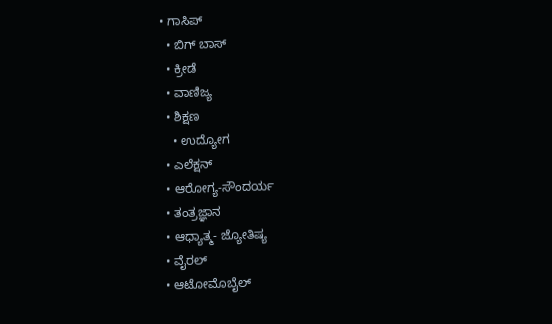• ಗಾಸಿಪ್
  • ಬಿಗ್ ಬಾಸ್
  • ಕ್ರೀಡೆ
  • ವಾಣಿಜ್ಯ
  • ಶಿಕ್ಷಣ
    • ಉದ್ಯೋಗ
  • ಎಲೆಕ್ಷನ್
  • ಆರೋಗ್ಯ-ಸೌಂದರ್ಯ
  • ತಂತ್ರಜ್ಞಾನ
  • ಆಧ್ಯಾತ್ಮ- ಜ್ಯೋತಿಷ್ಯ
  • ವೈರಲ್
  • ಆಟೋಮೊಬೈಲ್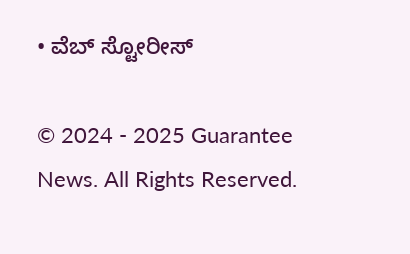• ವೆಬ್ ಸ್ಟೋರೀಸ್

© 2024 - 2025 Guarantee News. All Rights Reserved.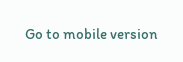Go to mobile version